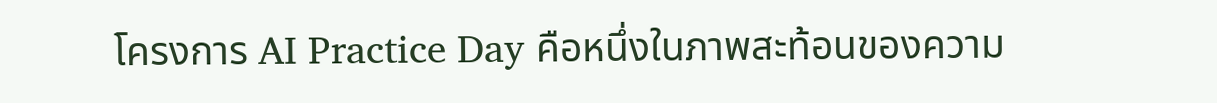โครงการ AI Practice Day คือหนึ่งในภาพสะท้อนของความ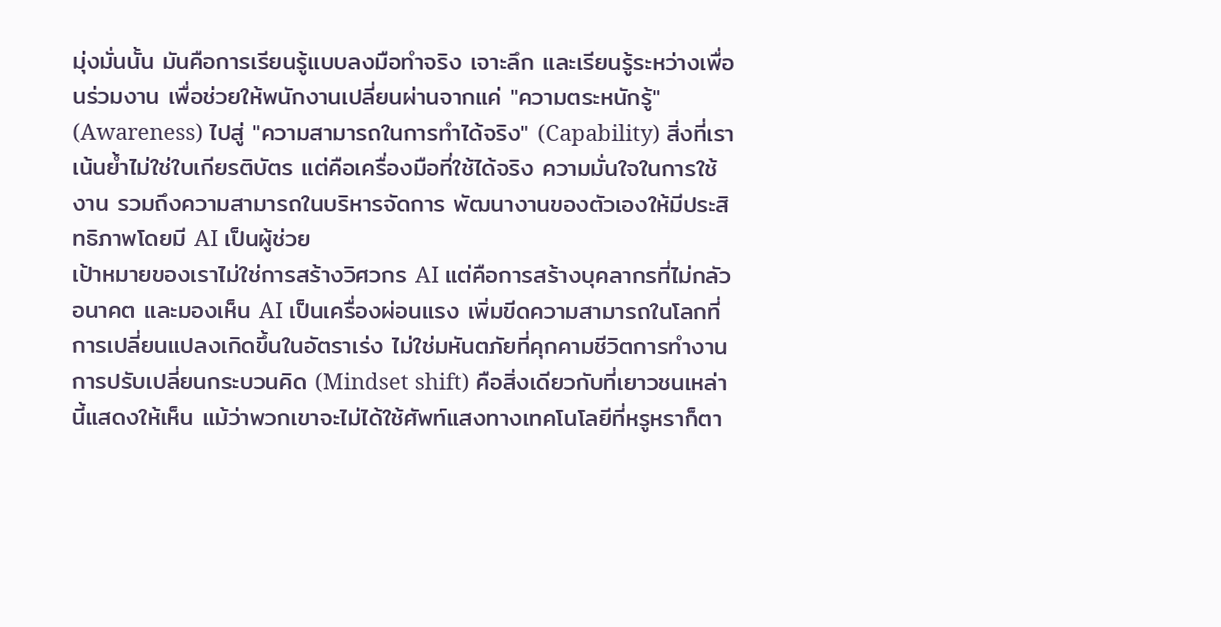มุ่งมั่นนั้น มันคือการเรียนรู้แบบลงมือทำจริง เจาะลึก และเรียนรู้ระหว่างเพื่อนร่วมงาน เพื่อช่วยให้พนักงานเปลี่ยนผ่านจากแค่ "ความตระหนักรู้" (Awareness) ไปสู่ "ความสามารถในการทำได้จริง" (Capability) สิ่งที่เราเน้นย้ำไม่ใช่ใบเกียรติบัตร แต่คือเครื่องมือที่ใช้ได้จริง ความมั่นใจในการใช้งาน รวมถึงความสามารถในบริหารจัดการ พัฒนางานของตัวเองให้มีประสิทธิภาพโดยมี AI เป็นผู้ช่วย
เป้าหมายของเราไม่ใช่การสร้างวิศวกร AI แต่คือการสร้างบุคลากรที่ไม่กลัวอนาคต และมองเห็น AI เป็นเครื่องผ่อนแรง เพิ่มขีดความสามารถในโลกที่การเปลี่ยนแปลงเกิดขึ้นในอัตราเร่ง ไม่ใช่มหันตภัยที่คุกคามชีวิตการทำงาน การปรับเปลี่ยนกระบวนคิด (Mindset shift) คือสิ่งเดียวกับที่เยาวชนเหล่านี้แสดงให้เห็น แม้ว่าพวกเขาจะไม่ได้ใช้ศัพท์แสงทางเทคโนโลยีที่หรูหราก็ตา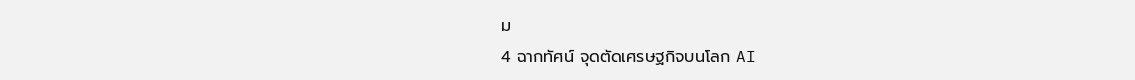ม
4 ฉากทัศน์ จุดตัดเศรษฐกิจบนโลก AI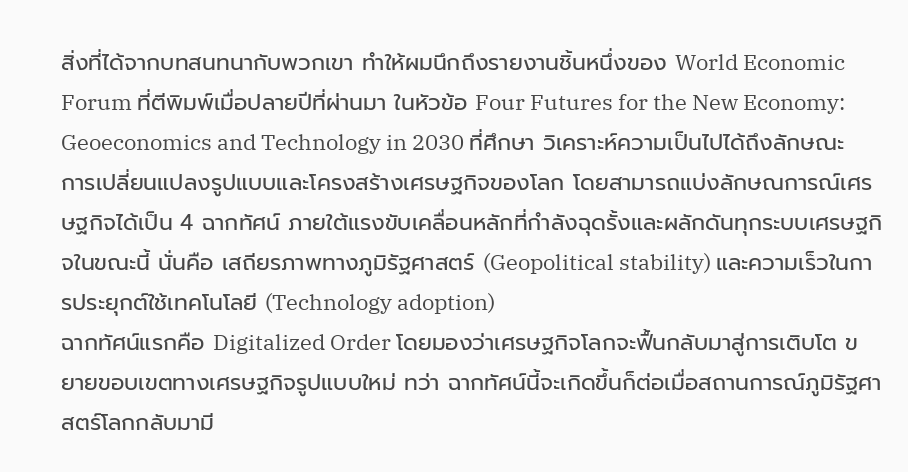สิ่งที่ได้จากบทสนทนากับพวกเขา ทำให้ผมนึกถึงรายงานชิ้นหนึ่งของ World Economic Forum ที่ตีพิมพ์เมื่อปลายปีที่ผ่านมา ในหัวข้อ Four Futures for the New Economy: Geoeconomics and Technology in 2030 ที่ศึกษา วิเคราะห์ความเป็นไปได้ถึงลักษณะการเปลี่ยนแปลงรูปแบบและโครงสร้างเศรษฐกิจของโลก โดยสามารถแบ่งลักษณการณ์เศรษฐกิจได้เป็น 4 ฉากทัศน์ ภายใต้แรงขับเคลื่อนหลักที่กำลังฉุดรั้งและผลักดันทุกระบบเศรษฐกิจในขณะนี้ นั่นคือ เสถียรภาพทางภูมิรัฐศาสตร์ (Geopolitical stability) และความเร็วในการประยุกต์ใช้เทคโนโลยี (Technology adoption)
ฉากทัศน์แรกคือ Digitalized Order โดยมองว่าเศรษฐกิจโลกจะฟื้นกลับมาสู่การเติบโต ขยายขอบเขตทางเศรษฐกิจรูปแบบใหม่ ทว่า ฉากทัศน์นี้จะเกิดขึ้นก็ต่อเมื่อสถานการณ์ภูมิรัฐศาสตร์โลกกลับมามี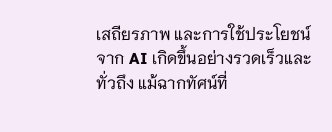เสถียรภาพ และการใช้ประโยชน์จาก AI เกิดขึ้นอย่างรวดเร็วและทั่วถึง แม้ฉากทัศน์ที่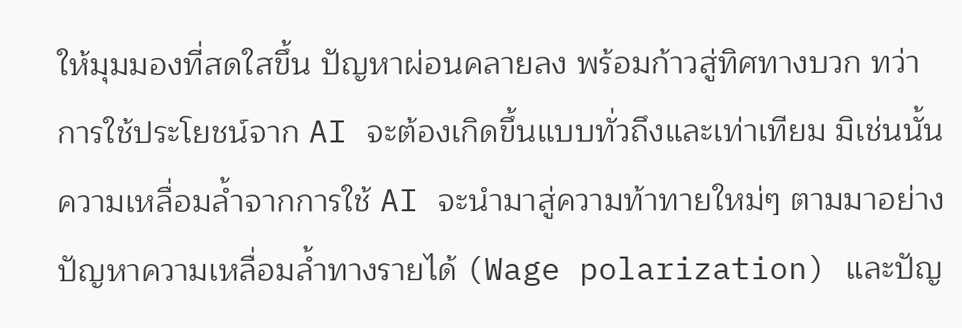ให้มุมมองที่สดใสขึ้น ปัญหาผ่อนคลายลง พร้อมก้าวสู่ทิศทางบวก ทว่า การใช้ประโยชน์จาก AI จะต้องเกิดขึ้นแบบทั่วถึงและเท่าเทียม มิเช่นนั้น ความเหลื่อมล้ำจากการใช้ AI จะนำมาสู่ความท้าทายใหม่ๆ ตามมาอย่างปัญหาความเหลื่อมล้ำทางรายได้ (Wage polarization) และปัญ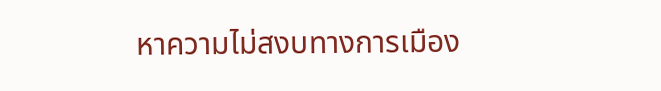หาความไม่สงบทางการเมือง